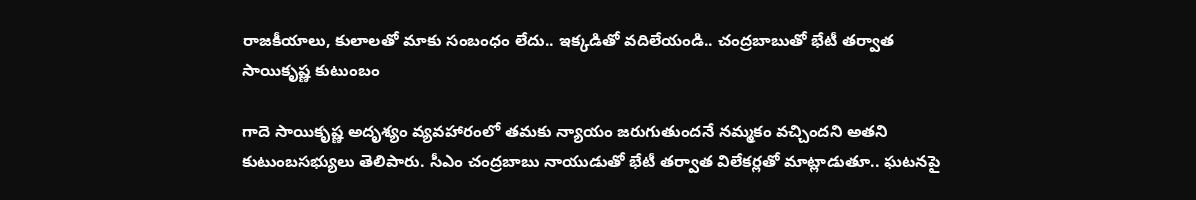రాజకీయాలు, కులాలతో మాకు సంబంధం లేదు.. ఇక్కడితో వదిలేయండి.. చంద్రబాబుతో భేటీ తర్వాత సాయికృష్ణ కుటుంబం

గాదె సాయికృష్ణ అదృశ్యం వ్యవహారంలో తమకు న్యాయం జరుగుతుందనే నమ్మకం వచ్చిందని అతని కుటుంబసభ్యులు తెలిపారు. సీఎం చంద్రబాబు నాయుడుతో భేటీ తర్వాత విలేకర్లతో మాట్లాడుతూ.. ఘటనపై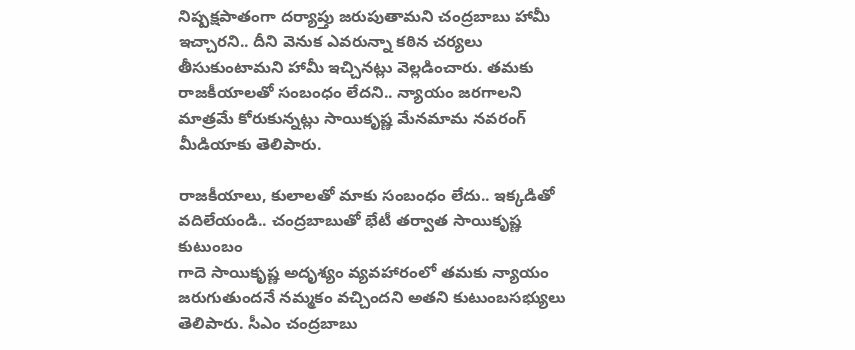నిష్పక్షపాతంగా దర్యాప్తు జరుపుతామని చంద్రబాబు హామీ ఇచ్చారని.. దీని వెనుక ఎవరున్నా కఠిన చర్యలు తీసుకుంటామని హామీ ఇచ్చినట్లు వెల్లడించారు. తమకు రాజకీయాలతో సంబంధం లేదని.. న్యాయం జరగాలని మాత్రమే కోరుకున్నట్లు సాయికృష్ణ మేనమామ నవరంగ్ మీడియాకు తెలిపారు.

రాజకీయాలు, కులాలతో మాకు సంబంధం లేదు.. ఇక్కడితో వదిలేయండి.. చంద్రబాబుతో భేటీ తర్వాత సాయికృష్ణ కుటుంబం
గాదె సాయికృష్ణ అదృశ్యం వ్యవహారంలో తమకు న్యాయం జరుగుతుందనే నమ్మకం వచ్చిందని అతని కుటుంబసభ్యులు తెలిపారు. సీఎం చంద్రబాబు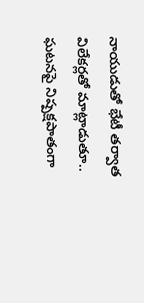నాయుడుతో భేటీ తర్వాత విలేకర్లతో మాట్లాడుతూ.. ఘటనపై నిష్పక్షపాతంగా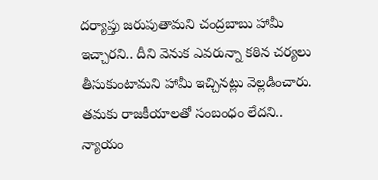దర్యాప్తు జరుపుతామని చంద్రబాబు హామీ ఇచ్చారని.. దీని వెనుక ఎవరున్నా కఠిన చర్యలు తీసుకుంటామని హామీ ఇచ్చినట్లు వెల్లడించారు. తమకు రాజకీయాలతో సంబంధం లేదని.. న్యాయం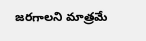జరగాలని మాత్రమే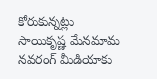కోరుకున్నట్లు సాయికృష్ణ మేనమామ నవరంగ్ మీడియాకు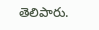తెలిపారు.